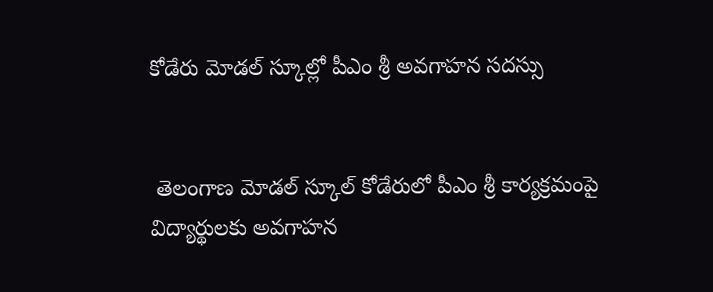కోడేరు మోడల్ స్కూల్లో పీఎం శ్రీ అవగాహన సదస్సు


 తెలంగాణ మోడల్ స్కూల్‌ కోడేరులో పీఎం శ్రీ కార్యక్రమంపై విద్యార్థులకు అవగాహన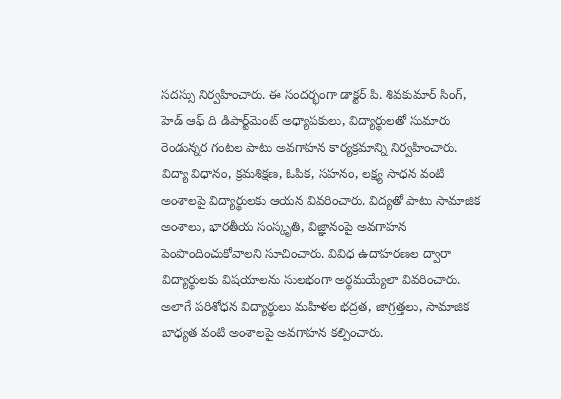సదస్సు నిర్వహించారు. ఈ సందర్భంగా డాక్టర్ పి. శివకుమార్ సింగ్, హెడ్ ఆఫ్ ది డిపార్ట్‌మెంట్ అధ్యాపకులు, విద్యార్థులతో సుమారు రెండున్నర గంటల పాటు అవగాహన కార్యక్రమాన్ని నిర్వహించారు.
విద్యా విధానం, క్రమశిక్షణ, ఓపిక, సహనం, లక్ష్య సాధన వంటి అంశాలపై విద్యార్థులకు ఆయన వివరించారు. విద్యతో పాటు సామాజిక అంశాలు, భారతీయ సంస్కృతి, విజ్ఞానంపై అవగాహన పెంపొందించుకోవాలని సూచించారు. వివిధ ఉదాహరణల ద్వారా విద్యార్థులకు విషయాలను సులభంగా అర్థమయ్యేలా వివరించారు.
అలాగే పరిశోధన విద్యార్థులు మహిళల భద్రత, జాగ్రత్తలు, సామాజిక బాధ్యత వంటి అంశాలపై అవగాహన కల్పించారు.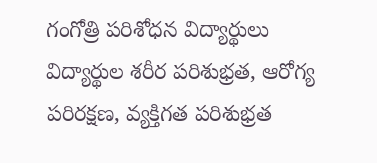గంగోత్రి పరిశోధన విద్యార్థులు విద్యార్థుల శరీర పరిశుభ్రత, ఆరోగ్య పరిరక్షణ, వ్యక్తిగత పరిశుభ్రత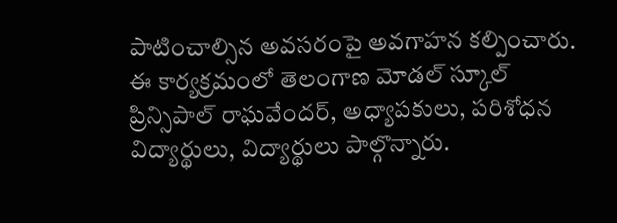పాటించాల్సిన అవసరంపై అవగాహన కల్పించారు.
ఈ కార్యక్రమంలో తెలంగాణ మోడల్ స్కూల్ ప్రిన్సిపాల్ రాఘవేందర్, అధ్యాపకులు, పరిశోధన విద్యార్థులు, విద్యార్థులు పాల్గొన్నారు.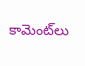కామెంట్‌లు